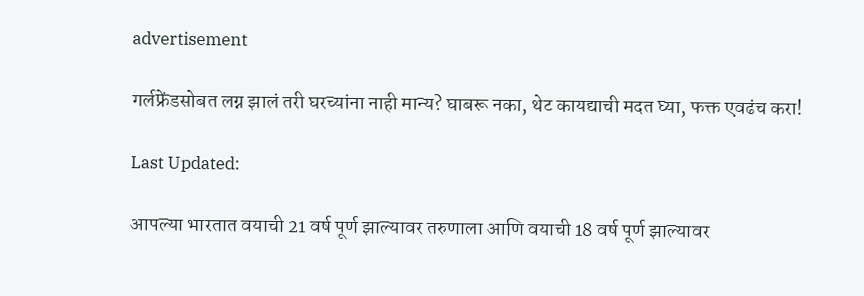advertisement

गर्लफ्रेंडसोबत लग्न झालं तरी घरच्यांना नाही मान्य? घाबरू नका, थेट कायद्याची मदत घ्या, फक्त एवढंच करा!

Last Updated:

आपल्या भारतात वयाची 21 वर्ष पूर्ण झाल्यावर तरुणाला आणि वयाची 18 वर्ष पूर्ण झाल्यावर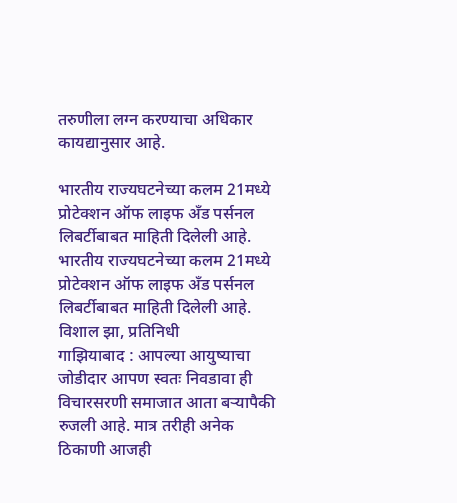तरुणीला लग्न करण्याचा अधिकार कायद्यानुसार आहे.

भारतीय राज्यघटनेच्या कलम 21मध्ये प्रोटेक्शन ऑफ लाइफ अँड पर्सनल लिबर्टीबाबत माहिती दिलेली आहे.
भारतीय राज्यघटनेच्या कलम 21मध्ये प्रोटेक्शन ऑफ लाइफ अँड पर्सनल लिबर्टीबाबत माहिती दिलेली आहे.
विशाल झा, प्रतिनिधी
गाझियाबाद : आपल्या आयुष्याचा जोडीदार आपण स्वतः निवडावा ही विचारसरणी समाजात आता बऱ्यापैकी रुजली आहे. मात्र तरीही अनेक ठिकाणी आजही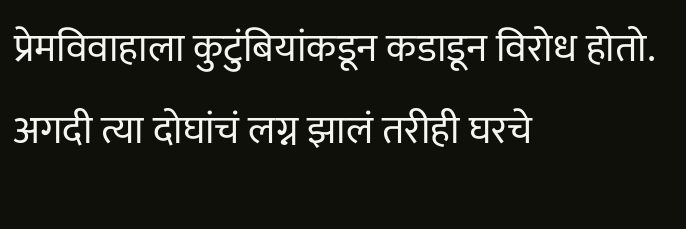प्रेमविवाहाला कुटुंबियांकडून कडाडून विरोध होतो. अगदी त्या दोघांचं लग्न झालं तरीही घरचे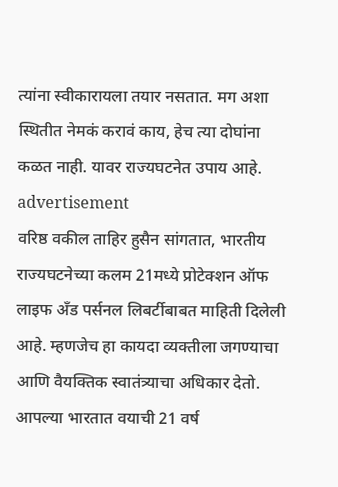त्यांना स्वीकारायला तयार नसतात. मग अशा स्थितीत नेमकं करावं काय, हेच त्या दोघांना कळत नाही. यावर राज्यघटनेत उपाय आहे.
advertisement
वरिष्ठ वकील ताहिर हुसैन सांगतात, भारतीय राज्यघटनेच्या कलम 21मध्ये प्रोटेक्शन ऑफ लाइफ अँड पर्सनल लिबर्टीबाबत माहिती दिलेली आहे. म्हणजेच हा कायदा व्यक्तीला जगण्याचा आणि वैयक्तिक स्वातंत्र्याचा अधिकार देतो.
आपल्या भारतात वयाची 21 वर्ष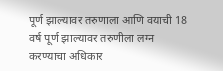पूर्ण झाल्यावर तरुणाला आणि वयाची 18 वर्ष पूर्ण झाल्यावर तरुणीला लग्न करण्याचा अधिकार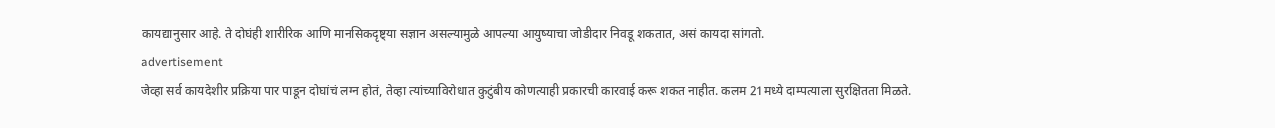कायद्यानुसार आहे. ते दोघंही शारीरिक आणि मानसिकदृष्ट्या सज्ञान असल्यामुळे आपल्या आयुष्याचा जोडीदार निवडू शकतात, असं कायदा सांगतो.
advertisement
जेव्हा सर्व कायदेशीर प्रक्रिया पार पाडून दोघांचं लग्न होतं, तेव्हा त्यांच्याविरोधात कुटुंबीय कोणत्याही प्रकारची कारवाई करू शकत नाहीत. कलम 21मध्ये दाम्पत्याला सुरक्षितता मिळते.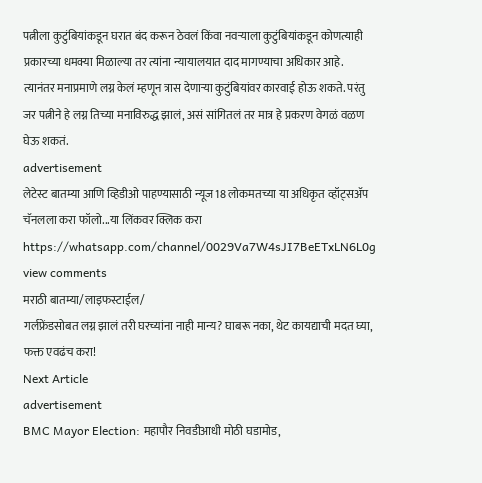पत्नीला कुटुंबियांकडून घरात बंद करून ठेवलं किंवा नवऱ्याला कुटुंबियांकडून कोणत्याही प्रकारच्या धमक्या मिळाल्या तर त्यांना न्यायालयात दाद मागण्याचा अधिकार आहे. त्यानंतर मनाप्रमाणे लग्न केलं म्हणून त्रास देणाऱ्या कुटुंबियांवर कारवाई होऊ शकते. परंतु जर पत्नीने हे लग्न तिच्या मनाविरुद्ध झालं, असं सांगितलं तर मात्र हे प्रकरण वेगळं वळण घेऊ शकतं.
advertisement
लेटेस्ट बातम्या आणि व्हिडीओ पाहण्यासाठी न्यूज18 लोकमतच्या या अधिकृत व्हॉट्सअ‍ॅप चॅनलला करा फॉलो...या लिंकवर क्लिक करा https://whatsapp.com/channel/0029Va7W4sJI7BeETxLN6L0g
view comments
मराठी बातम्या/लाइफस्टाईल/
गर्लफ्रेंडसोबत लग्न झालं तरी घरच्यांना नाही मान्य? घाबरू नका, थेट कायद्याची मदत घ्या, फक्त एवढंच करा!
Next Article
advertisement
BMC Mayor Election: महापौर निवडीआधी मोठी घडामोड,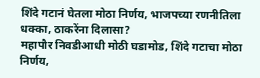शिंदे गटानं घेतला मोठा निर्णय, भाजपच्या रणनीतिला धक्का, ठाकरेंना दिलासा?
महापौर निवडीआधी मोठी घडामोड, शिंदे गटाचा मोठा निर्णय,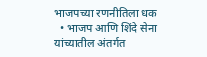भाजपच्या रणनीतिला धक
  • भाजप आणि शिंदे सेना यांच्यातील अंतर्गत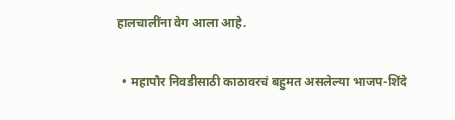हालचालींना वेग आला आहे.

  • महापौर निवडीसाठी काठावरचं बहुमत असलेल्या भाजप-शिंदे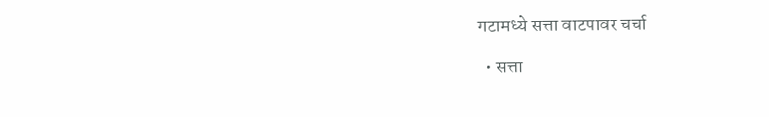गटामध्ये सत्ता वाटपावर चर्चा

  • सत्ता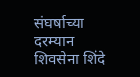संघर्षाच्या दरम्यान शिवसेना शिंदे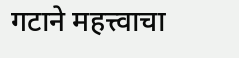गटाने महत्त्वाचा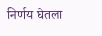निर्णय घेतला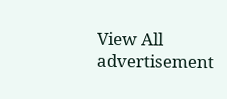View All
advertisement